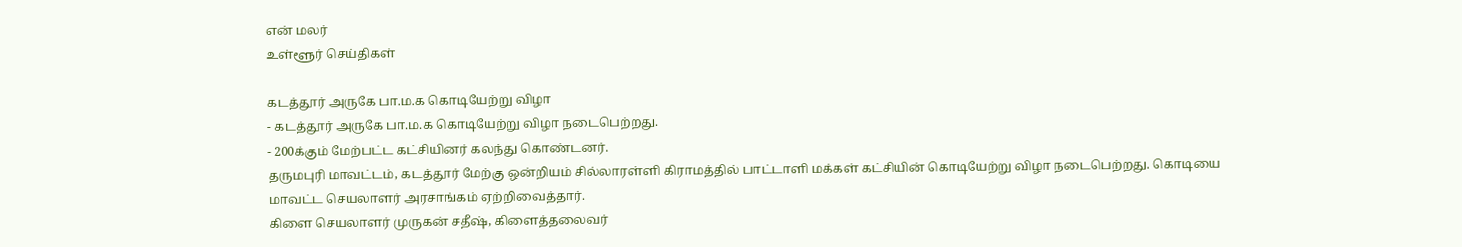என் மலர்
உள்ளூர் செய்திகள்

கடத்தூர் அருகே பா.ம.க கொடியேற்று விழா
- கடத்தூர் அருகே பா.ம.க கொடியேற்று விழா நடைபெற்றது.
- 200க்கும் மேற்பட்ட கட்சியினர் கலந்து கொண்டனர்.
தருமபுரி மாவட்டம், கடத்தூர் மேற்கு ஒன்றியம் சில்லாரள்ளி கிராமத்தில் பாட்டாளி மக்கள் கட்சியின் கொடியேற்று விழா நடைபெற்றது. கொடியை மாவட்ட செயலாளர் அரசாங்கம் ஏற்றிவைத்தார்.
கிளை செயலாளர் முருகன் சதீஷ், கிளைத்தலைவர்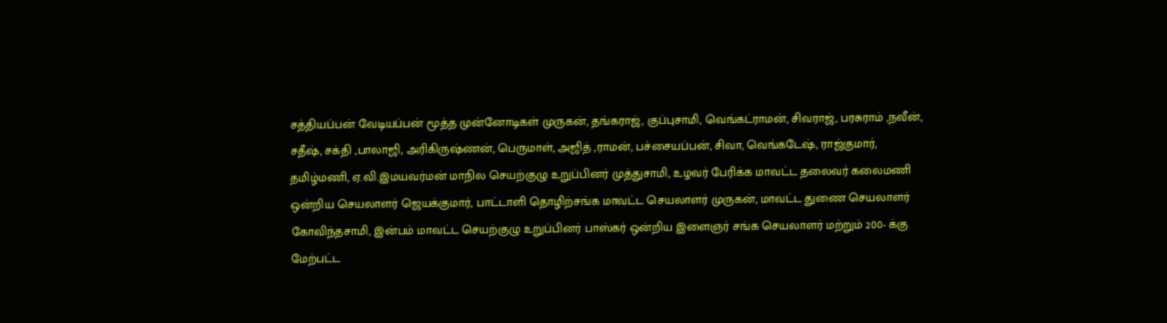சத்தியப்பன் வேடியப்பன் மூத்த முன்னோடிகள் முருகன், தங்கராஜ், குப்புசாமி, வெங்கட்ராமன், சிவராஜ், பரசுராம் ,நவீன், சதீஷ், சக்தி ,பாலாஜி, அரிகிருஷ்ணன், பெருமாள், அஜித் ,ராமன், பச்சையப்பன், சிவா, வெங்கடேஷ், ராஜ்குமார், தமிழ்மணி, ஏ.வி.இமயவர்மன் மாநில செயற்குழு உறுப்பினர் முத்துசாமி, உழவர் பேரிக்க மாவட்ட தலைவர் கலைமணி ஒன்றிய செயலாளர் ஜெயக்குமார், பாட்டாளி தொழிற்சங்க மாவட்ட செயலாளர் முருகன், மாவட்ட துணை செயலாளர் கோவிந்தசாமி, இன்பம் மாவட்ட செயற்குழு உறுப்பினர் பாஸ்கர் ஒன்றிய இளைஞர் சங்க செயலாளர் மற்றும் 200- க்கு மேற்பட்ட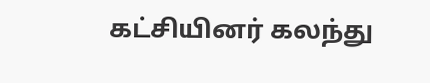கட்சியினர் கலந்து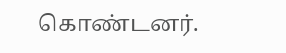கொண்டனர்.